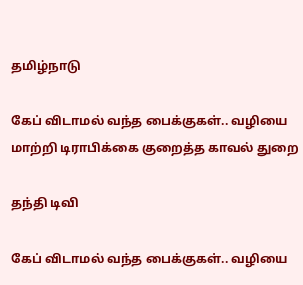தமிழ்நாடு

கேப் விடாமல் வந்த பைக்குகள்.. வழியை மாற்றி டிராபிக்கை குறைத்த காவல் துறை

தந்தி டிவி

கேப் விடாமல் வந்த பைக்குகள்.. வழியை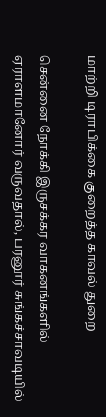மாற்றி டிராபிக்கை குறைத்த காவல் துறை

சென்னை நோக்கி இருசக்கர வாகனங்களில் ஏராளமானோர் வருவதால், பரனூர் சுங்கச்சாவடியில்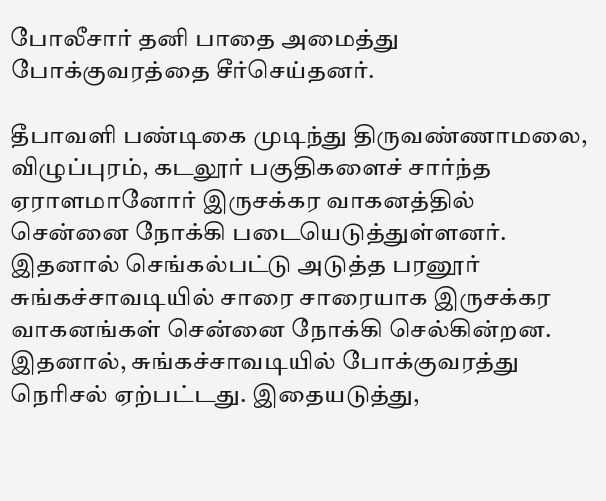போலீசார் தனி பாதை அமைத்து போக்குவரத்தை சீர்செய்தனர்.

தீபாவளி பண்டிகை முடிந்து திருவண்ணாமலை, விழுப்புரம், கடலூர் பகுதிகளைச் சார்ந்த ஏராளமானோர் இருசக்கர வாகனத்தில் சென்னை நோக்கி படையெடுத்துள்ளனர். இதனால் செங்கல்பட்டு அடுத்த பரனூர் சுங்கச்சாவடியில் சாரை சாரையாக இருசக்கர வாகனங்கள் சென்னை நோக்கி செல்கின்றன. இதனால், சுங்கச்சாவடியில் போக்குவரத்து நெரிசல் ஏற்பட்டது. இதையடுத்து,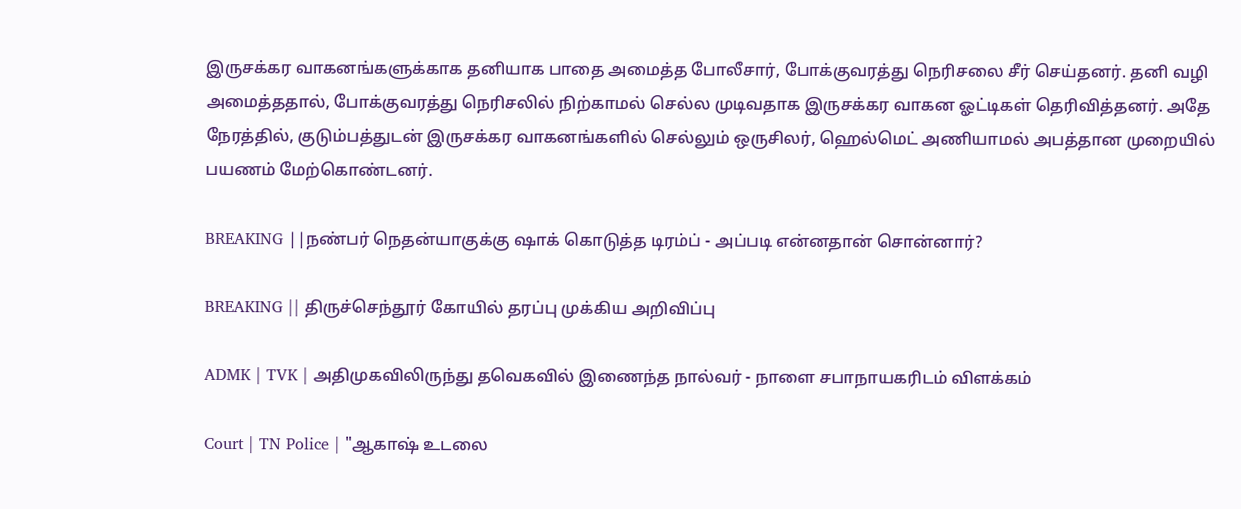இருசக்கர வாகனங்களுக்காக தனியாக பாதை அமைத்த போலீசார், போக்குவரத்து நெரிசலை சீர் செய்தனர். தனி வழி அமைத்த‌தால், போக்குவரத்து நெரிசலில் நிற்காமல் செல்ல முடிவதாக இருசக்கர வாகன ஓட்டிகள் தெரிவித்தனர். அதே நேரத்தில், குடும்பத்துடன் இருசக்கர வாகனங்களில் செல்லும் ஒருசிலர், ஹெல்மெட் அணியாமல் அபத்தான முறையில் பயணம் மேற்கொண்டனர்.

BREAKING ||நண்பர் நெதன்யாகுக்கு ஷாக் கொடுத்த டிரம்ப் - அப்படி என்னதான் சொன்னார்?

BREAKING || திருச்செந்தூர் கோயில் தரப்பு முக்கிய அறிவிப்பு

ADMK | TVK | அதிமுகவிலிருந்து தவெகவில் இணைந்த நால்வர் - நாளை சபாநாயகரிடம் விளக்கம்

Court | TN Police | "ஆகாஷ் உடலை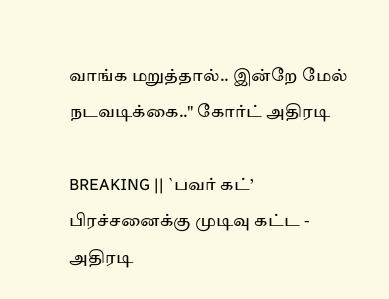வாங்க மறுத்தால்.. இன்றே மேல் நடவடிக்கை.." கோர்ட் அதிரடி

BREAKING || `பவர் கட்’ பிரச்சனைக்கு முடிவு கட்ட - அதிரடி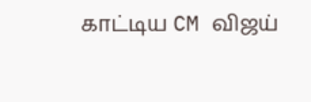காட்டிய CM விஜய்